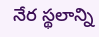నేర స్థలాన్ని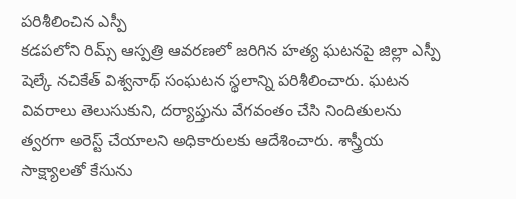పరిశీలించిన ఎస్పీ
కడపలోని రిమ్స్ ఆస్పత్రి ఆవరణలో జరిగిన హత్య ఘటనపై జిల్లా ఎస్పీ షెల్కే నచికేత్ విశ్వనాథ్ సంఘటన స్థలాన్ని పరిశీలించారు. ఘటన వివరాలు తెలుసుకుని, దర్యాప్తును వేగవంతం చేసి నిందితులను త్వరగా అరెస్ట్ చేయాలని అధికారులకు ఆదేశించారు. శాస్త్రీయ సాక్ష్యాలతో కేసును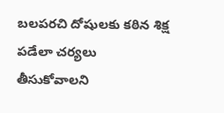బలపరచి దోషులకు కఠిన శిక్ష పడేలా చర్యలు తీసుకోవాలని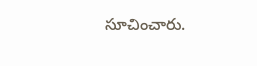సూచించారు.